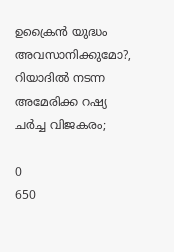ഉക്രൈൻ യുദ്ധം അവസാനിക്കുമോ?, റിയാദിൽ നടന്ന അമേരിക്ക റഷ്യ ചർച്ച വിജകരം;

0
650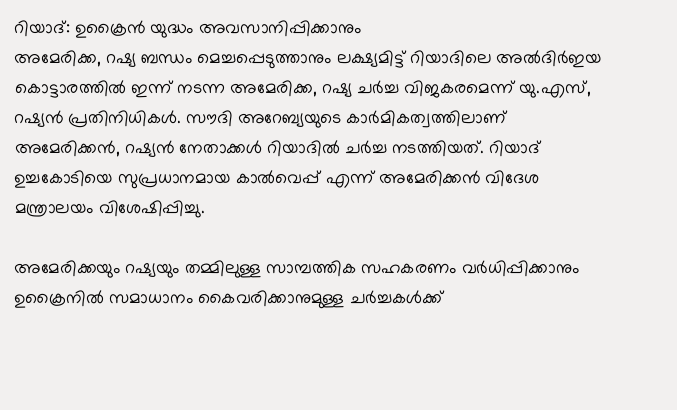റിയാദ്: ഉക്രൈൻ യുദ്ധം അവസാനിപ്പിക്കാനും
അമേരിക്ക, റഷ്യ ബന്ധം മെച്ചപ്പെടുത്താനും ലക്ഷ്യമിട്ട് റിയാദിലെ അൽദിർഇയ കൊട്ടാരത്തിൽ ഇന്ന് നടന്ന അമേരിക്ക, റഷ്യ ചർച്ച വിജകരമെന്ന് യു.എസ്, റഷ്യൻ പ്രതിനിധികൾ. സൗദി അറേബ്യയുടെ കാർമികത്വത്തിലാണ് അമേരിക്കൻ, റഷ്യൻ നേതാക്കൾ റിയാദിൽ ചർച്ച നടത്തിയത്. റിയാദ് ഉച്ചകോടിയെ സുപ്രധാനമായ കാൽവെപ്പ് എന്ന് അമേരിക്കൻ വിദേശ മന്ത്രാലയം വിശേഷിപ്പിച്ചു.

അമേരിക്കയും റഷ്യയും തമ്മിലുള്ള സാമ്പത്തിക സഹകരണം വർധിപ്പിക്കാനും ഉക്രൈനിൽ സമാധാനം കൈവരിക്കാനുമുള്ള ചർച്ചകൾക്ക്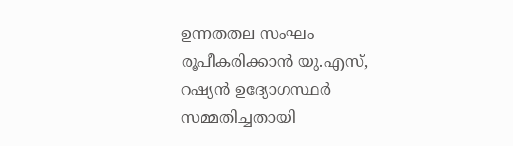ഉന്നതതല സംഘം രൂപീകരിക്കാൻ യു.എസ്, റഷ്യൻ ഉദ്യോഗസ്ഥർ സമ്മതിച്ചതായി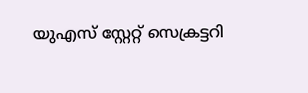യുഎസ് സ്റ്റേറ്റ് സെക്രട്ടറി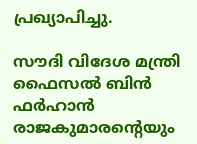പ്രഖ്യാപിച്ചു.

സൗദി വിദേശ മന്ത്രി ഫൈസൽ ബിൻ ഫർഹാൻ രാജകുമാരന്റെയും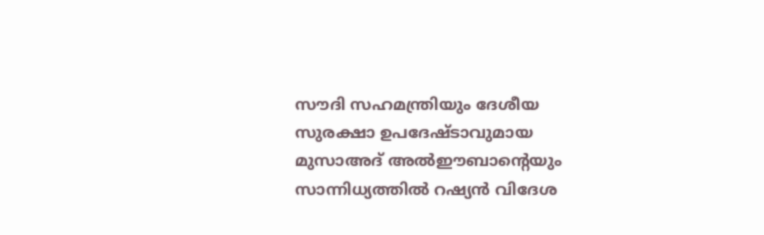സൗദി സഹമന്ത്രിയും ദേശീയ സുരക്ഷാ ഉപദേഷ്ടാവുമായ മുസാഅദ് അൽഈബാൻ്റെയും സാന്നിധ്യത്തിൽ റഷ്യൻ വിദേശ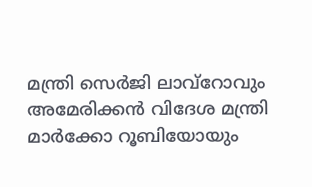മന്ത്രി സെർജി ലാവ്റോവും അമേരിക്കൻ വിദേശ മന്ത്രി മാർക്കോ റൂബിയോയും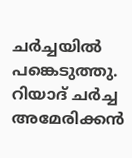ചർച്ചയിൽ പങ്കെടുത്തു. റിയാദ് ചർച്ച അമേരിക്കൻ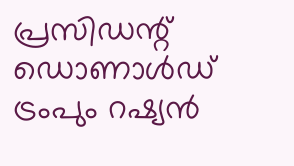പ്രസിഡന്റ് ഡൊണാൾഡ് ട്രംപും റഷ്യൻ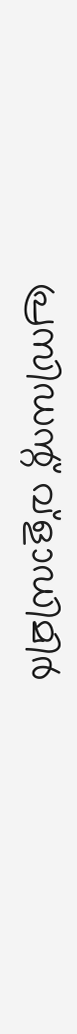പ്രസിഡന്റ് വ്ളാഡിമിർ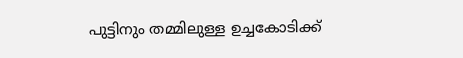പുട്ടിനും തമ്മിലുള്ള ഉച്ചകോടിക്ക്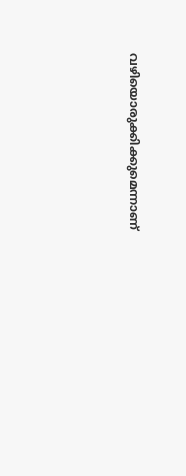വഴിയൊരുക്കിക്കുമെന്നാണ്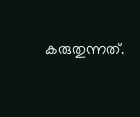കരുതുന്നത്.